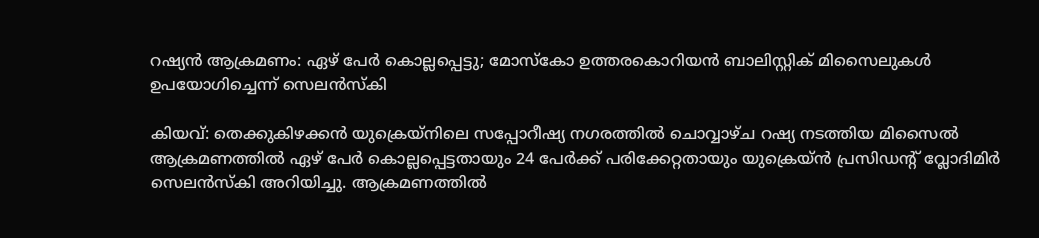റഷ്യൻ ആക്രമണം: ഏഴ് പേർ കൊല്ലപ്പെട്ടു; മോസ്കോ ഉത്തരകൊറിയൻ ബാലിസ്റ്റിക് മിസൈലുകൾ ഉപയോഗിച്ചെന്ന് സെലൻസ്കി

കിയവ്: തെക്കുകിഴക്കൻ യുക്രെയ്നിലെ സപ്പോറീഷ്യ നഗരത്തിൽ ചൊവ്വാഴ്ച റഷ്യ നടത്തിയ മിസൈൽ ആക്രമണത്തിൽ ഏഴ് പേർ കൊല്ലപ്പെട്ടതായും 24 പേർക്ക് പരിക്കേറ്റതായും യുക്രെയ്ൻ പ്രസിഡന്റ് വ്ലോദിമിർ  സെലൻസ്കി അറിയിച്ചു. ആക്രമണത്തിൽ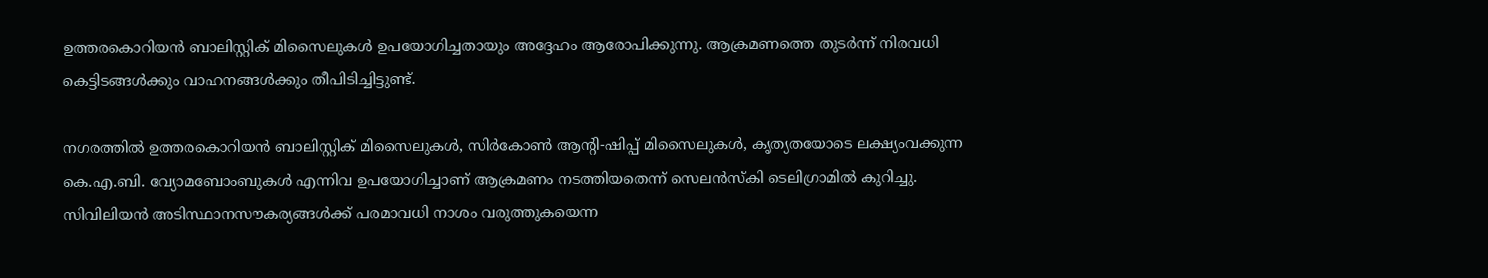ഉത്തരകൊറിയൻ ബാലിസ്റ്റിക് മിസൈലുകൾ ഉപയോഗിച്ചതായും അദ്ദേഹം ആരോപിക്കുന്നു. ആക്രമണത്തെ തുടർന്ന് നിരവധി കെട്ടിടങ്ങൾക്കും വാഹനങ്ങൾക്കും തീപിടിച്ചിട്ടുണ്ട്.

നഗരത്തിൽ ഉത്തരകൊറിയൻ ബാലിസ്റ്റിക് മിസൈലുകൾ, സിർകോൺ ആന്റി-ഷിപ്പ് മിസൈലുകൾ, കൃത്യതയോടെ ലക്ഷ്യംവക്കുന്ന കെ.എ.ബി. വ്യോമബോംബുകൾ എന്നിവ ഉപയോഗിച്ചാണ് ആക്രമണം നടത്തിയതെന്ന് സെലൻസ്കി ടെലിഗ്രാമിൽ കുറിച്ചു. സിവിലിയൻ അടിസ്ഥാനസൗകര്യങ്ങൾക്ക് പരമാവധി നാശം വരുത്തുകയെന്ന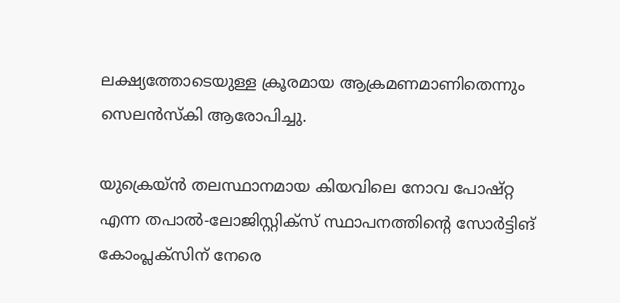ലക്ഷ്യത്തോടെയുള്ള ക്രൂരമായ ആക്രമണമാണിതെന്നും സെലൻസ്കി ആരോപിച്ചു.

യുക്രെയ്ൻ തലസ്ഥാനമായ കിയവിലെ നോവ പോഷ്റ്റ എന്ന തപാൽ-ലോജിസ്റ്റിക്സ് സ്ഥാപനത്തിന്റെ സോർട്ടിങ് കോംപ്ലക്സിന് നേരെ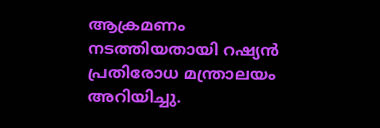ആക്രമണം നടത്തിയതായി റഷ്യൻ പ്രതിരോധ മന്ത്രാലയം അറിയിച്ചു.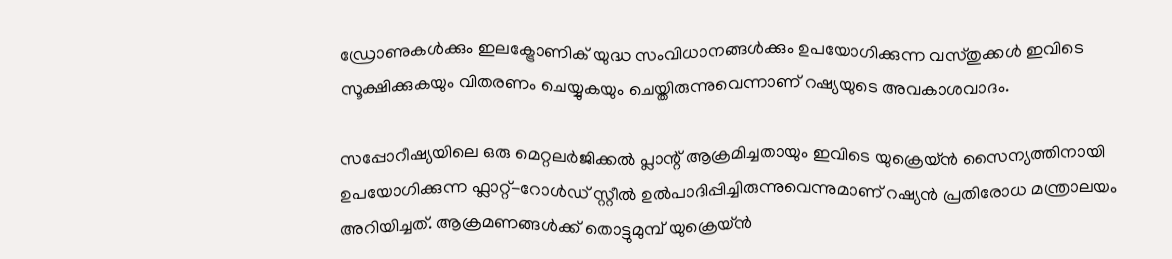ഡ്രോണുകൾക്കും ഇലക്ട്രോണിക് യുദ്ധ സംവിധാനങ്ങൾക്കും ഉപയോഗിക്കുന്ന വസ്തുക്കൾ ഇവിടെ സൂക്ഷിക്കുകയും വിതരണം ചെയ്യുകയും ചെയ്തിരുന്നുവെന്നാണ് റഷ്യയുടെ അവകാശവാദം.

സപ്പോറീഷ്യയിലെ ഒരു മെറ്റലർജിക്കൽ പ്ലാന്റ് ആക്രമിച്ചതായും ഇവിടെ യുക്രെയ്ൻ സൈന്യത്തിനായി ഉപയോഗിക്കുന്ന ഫ്ലാറ്റ്-റോൾഡ് സ്റ്റീൽ ഉൽപാദിപ്പിച്ചിരുന്നുവെന്നുമാണ് റഷ്യൻ പ്രതിരോധ മന്ത്രാലയം അറിയിച്ചത്. ആക്രമണങ്ങൾക്ക് തൊട്ടുമുമ്പ് യുക്രെയ്ൻ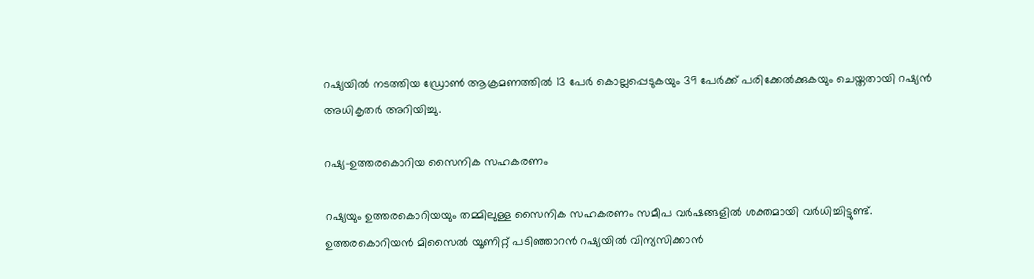റഷ്യയിൽ നടത്തിയ ഡ്രോൺ ആക്രമണത്തിൽ 13 പേർ കൊല്ലപ്പെടുകയും 39 പേർക്ക് പരിക്കേൽക്കുകയും ചെയ്തതായി റഷ്യൻ അധികൃതർ അറിയിച്ചു.

റഷ്യ–ഉത്തരകൊറിയ സൈനിക സഹകരണം

റഷ്യയും ഉത്തരകൊറിയയും തമ്മിലുള്ള സൈനിക സഹകരണം സമീപ വർഷങ്ങളിൽ ശക്തമായി വർധിച്ചിട്ടുണ്ട്. ഉത്തരകൊറിയൻ മിസൈൽ യൂണിറ്റ് പടിഞ്ഞാറൻ റഷ്യയിൽ വിന്യസിക്കാൻ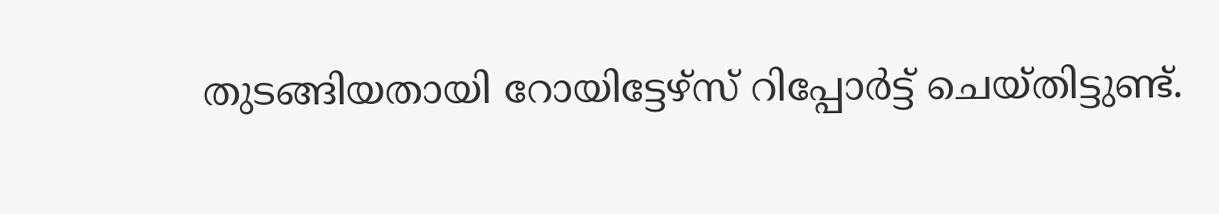തുടങ്ങിയതായി റോയിട്ടേഴ്സ് റിപ്പോർട്ട് ചെയ്തിട്ടുണ്ട്.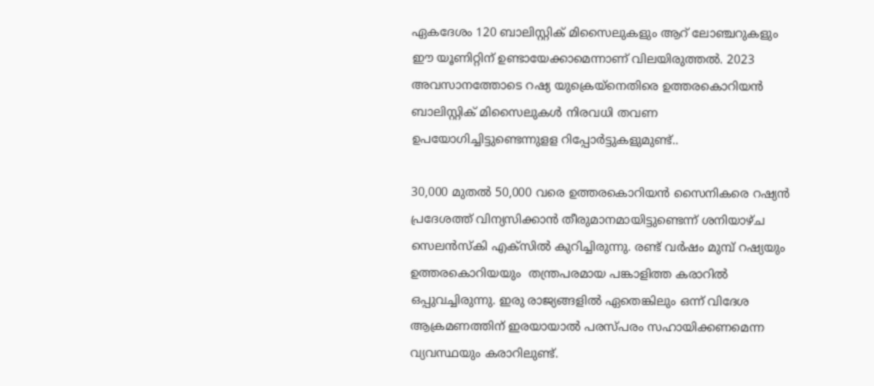ഏകദേശം 120 ബാലിസ്റ്റിക് മിസൈലുകളും ആറ് ലോഞ്ചറുകളും ഈ യൂണിറ്റിന് ഉണ്ടായേക്കാമെന്നാണ് വിലയിരുത്തൽ. 2023 അവസാനത്തോടെ റഷ്യ യുക്രെയ്നെതിരെ ഉത്തരകൊറിയൻ ബാലിസ്റ്റിക് മിസൈലുകൾ നിരവധി തവണ ഉപയോഗിച്ചിട്ടുണ്ടെന്നുളള റിപ്പോർട്ടുകളുമുണ്ട്..

30,000 മുതൽ 50,000 വരെ ഉത്തരകൊറിയൻ സൈനികരെ റഷ്യൻ പ്രദേശത്ത് വിന്യസിക്കാൻ തീരുമാനമായിട്ടുണ്ടെന്ന് ശനിയാഴ്ച സെലൻസ്കി എക്സിൽ കുറിച്ചിരുന്നു. രണ്ട് വർഷം മുമ്പ് റഷ്യയും ഉത്തരകൊറിയയും  തന്ത്രപരമായ പങ്കാളിത്ത കരാറിൽ ഒപ്പുവച്ചിരുന്നു. ഇരു രാജ്യങ്ങളിൽ ഏതെങ്കിലും ഒന്ന് വിദേശ ആക്രമണത്തിന് ഇരയായാൽ പരസ്പരം സഹായിക്കണമെന്ന വ്യവസ്ഥയും കരാറിലുണ്ട്.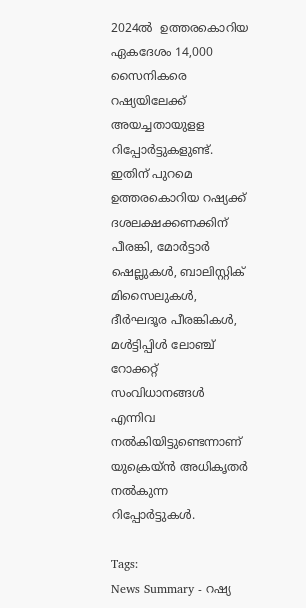2024ൽ  ഉത്തരകൊറിയ ഏകദേശം 14,000 സൈനികരെ റഷ്യയിലേക്ക് അയച്ചതായുളള റിപ്പോർട്ടുകളുണ്ട്. ഇതിന് പുറമെ ഉത്തരകൊറിയ റഷ്യക്ക് ദശലക്ഷക്കണക്കിന് പീരങ്കി, മോർട്ടാർ ഷെല്ലുകൾ, ബാലിസ്റ്റിക് മിസൈലുകൾ, ദീർഘദൂര പീരങ്കികൾ, മൾട്ടിപ്പിൾ ലോഞ്ച് റോക്കറ്റ് സംവിധാനങ്ങൾ എന്നിവ നൽകിയിട്ടുണ്ടെന്നാണ് യുക്രെയ്ൻ അധികൃതർ നൽകുന്ന റിപ്പോർട്ടുകൾ.

Tags:
News Summary - റഷ്യ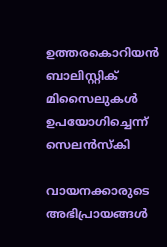ഉത്തരകൊറിയൻ ബാലിസ്റ്റിക് മിസൈലുകൾ ഉപയോഗിച്ചെന്ന് സെലൻസ്കി

വായനക്കാരുടെ അഭിപ്രായങ്ങള്‍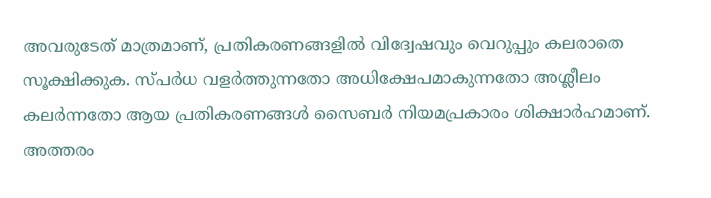അവരുടേത് മാത്രമാണ്, പ്രതികരണങ്ങളിൽ വിദ്വേഷവും വെറുപ്പും കലരാതെ സൂക്ഷിക്കുക. സ്പർധ വളർത്തുന്നതോ അധിക്ഷേപമാകുന്നതോ അശ്ലീലം കലർന്നതോ ആയ പ്രതികരണങ്ങൾ സൈബർ നിയമപ്രകാരം ശിക്ഷാർഹമാണ്. അത്തരം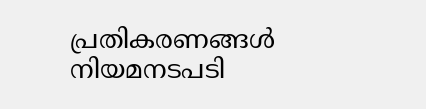പ്രതികരണങ്ങൾ നിയമനടപടി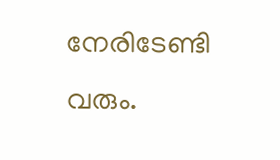നേരിടേണ്ടി വരും.